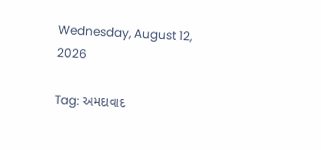Wednesday, August 12, 2026

Tag: અમદાવાદ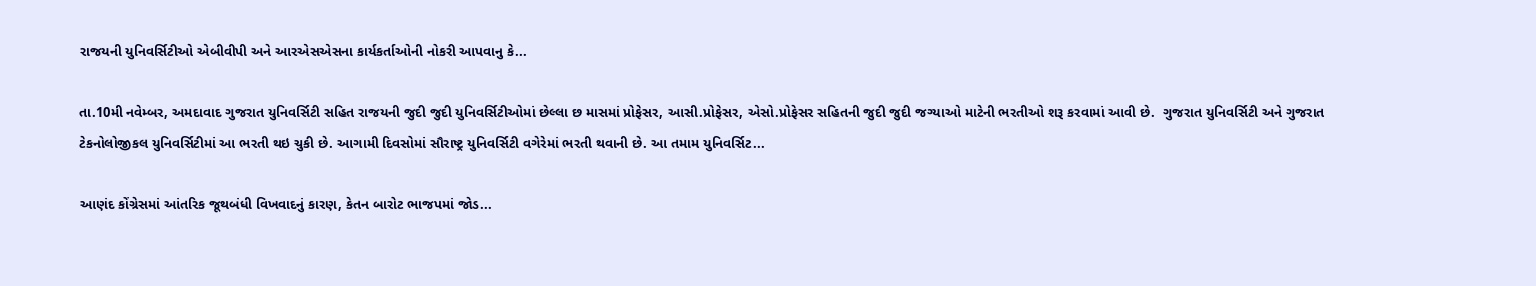રાજયની યુનિવર્સિટીઓ એબીવીપી અને આરએસએસના કાર્યકર્તાઓની નોકરી આપવાનુ કે...

તા.10મી નવેમ્બર, અમદાવાદ ગુજરાત યુનિવર્સિટી સહિત રાજયની જુદી જુદી યુનિવર્સિટીઓમાં છેલ્લા છ માસમાં પ્રોફેસર, આસી.પ્રોફેસર, એસો.પ્રોફેસર સહિતની જુદી જુદી જગ્યાઓ માટેની ભરતીઓ શરૂ કરવામાં આવી છે.  ગુજરાત યુનિવર્સિટી અને ગુજરાત ટેકનોલોજીકલ યુનિવર્સિટીમાં આ ભરતી થઇ ચુકી છે. આગામી દિવસોમાં સૌરાષ્ટ્ર યુનિવર્સિટી વગેરેમાં ભરતી થવાની છે. આ તમામ યુનિવર્સિટ...

આણંદ કોંગ્રેસમાં આંતરિક જૂથબંધી વિખવાદનું કારણ, કેતન બારોટ ભાજપમાં જોડ...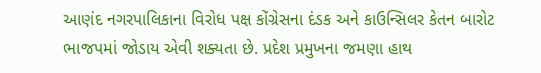આણંદ નગરપાલિકાના વિરોધ પક્ષ કોંગ્રેસના દંડક અને કાઉન્સિલર કેતન બારોટ ભાજપમાં જોડાય એવી શક્યતા છે. પ્રદેશ પ્રમુખના જમણા હાથ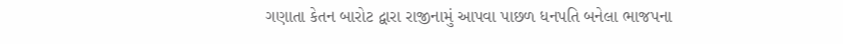ગણાતા કેતન બારોટ દ્વારા રાજીનામું આપવા પાછળ ધનપતિ બનેલા ભાજપના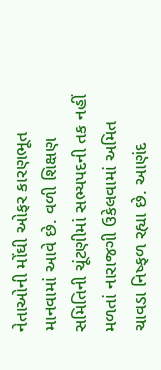નેતાઓની મોંઘી ઓફર કારણભૂત માનવામાં આવે છે. વળી શિક્ષણ સમિતિની ચૂંટણીમાં સભ્યપદની તક નહીં મળતાં નારાજગી ઉકેલવામાં અમિત ચાવડા નિષ્ફળ રહ્યા છે. આણંદ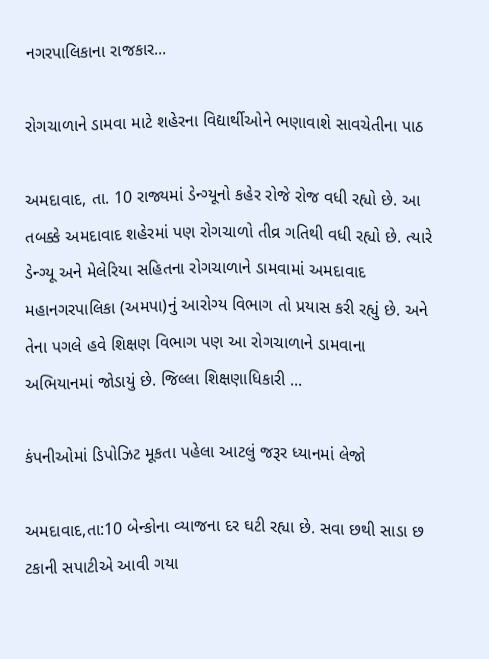નગરપાલિકાના રાજકાર...

રોગચાળાને ડામવા માટે શહેરના વિદ્યાર્થીઓને ભણાવાશે સાવચેતીના પાઠ

અમદાવાદ, તા. 10 રાજ્યમાં ડેન્ગ્યૂનો કહેર રોજે રોજ વધી રહ્યો છે. આ તબક્કે અમદાવાદ શહેરમાં પણ રોગચાળો તીવ્ર ગતિથી વધી રહ્યો છે. ત્યારે ડેન્ગ્યૂ અને મેલેરિયા સહિતના રોગચાળાને ડામવામાં અમદાવાદ મહાનગરપાલિકા (અમપા)નું આરોગ્ય વિભાગ તો પ્રયાસ કરી રહ્યું છે. અને તેના પગલે હવે શિક્ષણ વિભાગ પણ આ રોગચાળાને ડામવાના અભિયાનમાં જોડાયું છે. જિલ્લા શિક્ષણાધિકારી ...

કંપનીઓમાં ડિપોઝિટ મૂકતા પહેલા આટલું જરૂર ધ્યાનમાં લેજો

અમદાવાદ,તા:10 બેન્કોના વ્યાજના દર ઘટી રહ્યા છે. સવા છથી સાડા છ ટકાની સપાટીએ આવી ગયા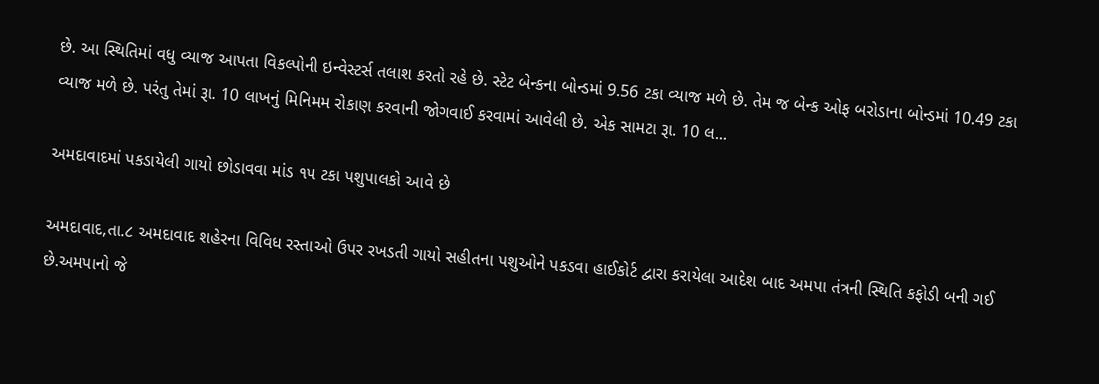છે. આ સ્થિતિમાં વધુ વ્યાજ આપતા વિકલ્પોની ઇન્વેસ્ટર્સ તલાશ કરતો રહે છે. સ્ટેટ બેન્કના બોન્ડમાં 9.56 ટકા વ્યાજ મળે છે. તેમ જ બેન્ક ઓફ બરોડાના બોન્ડમાં 10.49 ટકા વ્યાજ મળે છે. પરંતુ તેમાં રૂા. 10 લાખનું મિનિમમ રોકાણ કરવાની જોગવાઈ કરવામાં આવેલી છે. એક સામટા રૂા. 10 લ...

અમદાવાદમાં પકડાયેલી ગાયો છોડાવવા માંડ ૧૫ ટકા પશુપાલકો આવે છે

અમદાવાદ,તા.૮ અમદાવાદ શહેરના વિવિધ રસ્તાઓ ઉપર રખડતી ગાયો સહીતના પશુઓને પકડવા હાઈકોર્ટ દ્વારા કરાયેલા આદેશ બાદ અમપા તંત્રની સ્થિતિ કફોડી બની ગઈ છે.અમપાનો જે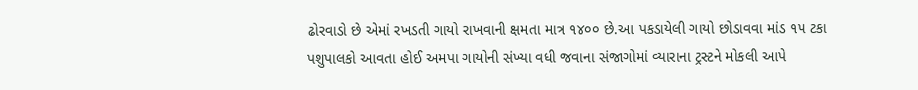ઢોરવાડો છે એમાં રખડતી ગાયો રાખવાની ક્ષમતા માત્ર ૧૪૦૦ છે.આ પકડાયેલી ગાયો છોડાવવા માંડ ૧૫ ટકા પશુપાલકો આવતા હોઈ અમપા ગાયોની સંખ્યા વધી જવાના સંજાગોમાં વ્યારાના ટ્રસ્ટને મોકલી આપે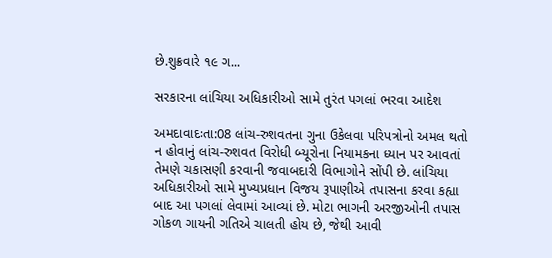છે.શુક્રવારે ૧૯ ગ...

સરકારના લાંચિયા અધિકારીઓ સામે તુરંત પગલાં ભરવા આદેશ

અમદાવાદઃતા:08 લાંચ-રુશવતના ગુના ઉકેલવા પરિપત્રોનો અમલ થતો ન હોવાનું લાંચ-રુશવત વિરોધી બ્યૂરોના નિયામકના ધ્યાન પર આવતાં તેમણે ચકાસણી કરવાની જવાબદારી વિભાગોને સોંપી છે. લાંચિયા અધિકારીઓ સામે મુખ્યપ્રધાન વિજય રૂપાણીએ તપાસના કરવા કહ્યા બાદ આ પગલાં લેવામાં આવ્યાં છે. મોટા ભાગની અરજીઓની તપાસ ગોકળ ગાયની ગતિએ ચાલતી હોય છે, જેથી આવી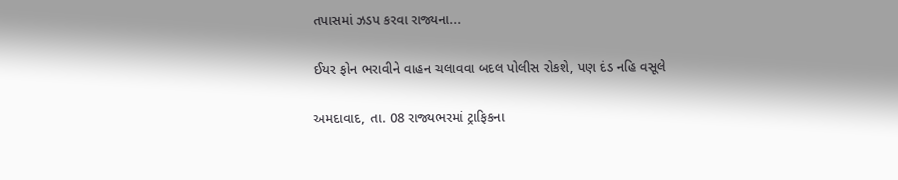તપાસમાં ઝડપ કરવા રાજ્યના...

ઈયર ફોન ભરાવીને વાહન ચલાવવા બદલ પોલીસ રોકશે, પણ દંડ નહિ વસૂલે

અમદાવાદ, તા. 08 રાજ્યભરમાં ટ્રાફિકના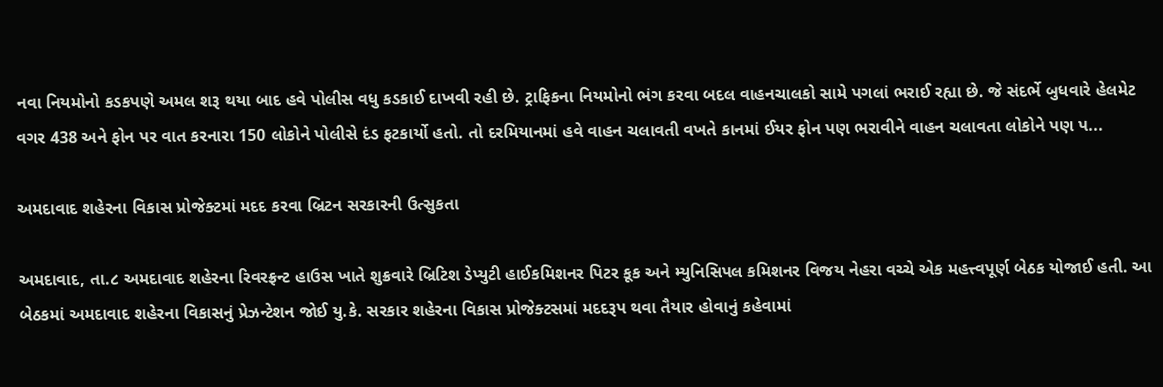નવા નિયમોનો કડકપણે અમલ શરૂ થયા બાદ હવે પોલીસ વધુ કડકાઈ દાખવી રહી છે. ટ્રાફિકના નિયમોનો ભંગ કરવા બદલ વાહનચાલકો સામે પગલાં ભરાઈ રહ્યા છે. જે સંદર્ભે બુધવારે હેલમેટ વગર 438 અને ફોન પર વાત કરનારા 150 લોકોને પોલીસે દંડ ફટકાર્યો હતો. તો દરમિયાનમાં હવે વાહન ચલાવતી વખતે કાનમાં ઈયર ફોન પણ ભરાવીને વાહન ચલાવતા લોકોને પણ પ...

અમદાવાદ શહેરના વિકાસ પ્રોજેક્ટમાં મદદ કરવા બ્રિટન સરકારની ઉત્સુકતા

અમદાવાદ, તા.૮ અમદાવાદ શહેરના રિવરફ્રન્ટ હાઉસ ખાતે શુક્રવારે બ્રિટિશ ડેપ્યુટી હાઈકમિશનર પિટર કૂક અને મ્યુનિસિપલ કમિશનર વિજય નેહરા વચ્ચે એક મહત્ત્વપૂર્ણ બેઠક યોજાઈ હતી. આ બેઠકમાં અમદાવાદ શહેરના વિકાસનું પ્રેઝન્ટેશન જોઈ યુ.કે. સરકાર શહેરના વિકાસ પ્રોજેક્ટસમાં મદદરૂપ થવા તૈયાર હોવાનું કહેવામાં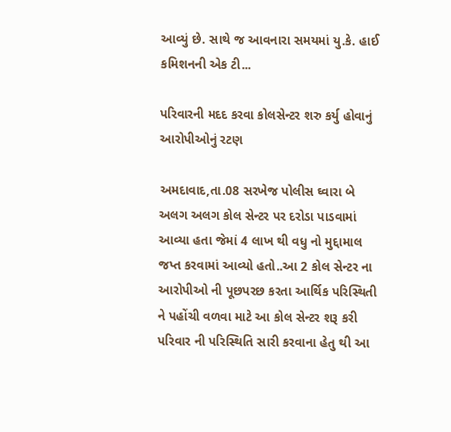આવ્યું છે. સાથે જ આવનારા સમયમાં યુ.કે. હાઈ કમિશનની એક ટી...

પરિવારની મદદ કરવા કોલસેન્ટર શરુ કર્યુ હોવાનું આરોપીઓનું રટણ

અમદાવાદ,તા.08 સરખેજ પોલીસ ઘ્વારા બે અલગ અલગ કોલ સેન્ટર પર દરોડા પાડવામાં આવ્યા હતા જેમાં 4 લાખ થી વધુ નો મુદ્દામાલ જપ્ત કરવામાં આવ્યો હતો..આ 2 કોલ સેન્ટર ના આરોપીઓ ની પૂછપરછ કરતા આર્થિક પરિસ્થિતી ને પહોંચી વળવા માટે આ કોલ સેન્ટર શરૂ કરી પરિવાર ની પરિસ્થિતિ સારી કરવાના હેતુ થી આ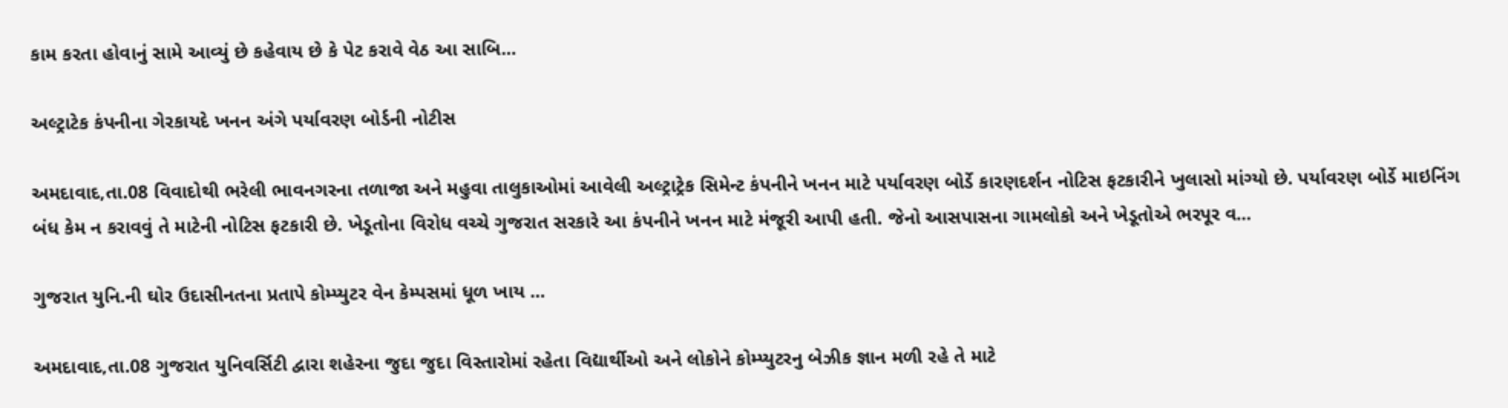કામ કરતા હોવાનું સામે આવ્યું છે કહેવાય છે કે પેટ કરાવે વેઠ આ સાબિ...

અલ્ટ્રાટેક કંપનીના ગેરકાયદે ખનન અંગે પર્યાવરણ બોર્ડની નોટીસ

અમદાવાદ,તા.08 વિવાદોથી ભરેલી ભાવનગરના તળાજા અને મહુવા તાલુકાઓમાં આવેલી અલ્ટ્રાટ્રેક સિમેન્ટ કંપનીને ખનન માટે પર્યાવરણ બોર્ડે કારણદર્શન નોટિસ ફટકારીને ખુલાસો માંગ્યો છે. પર્યાવરણ બોર્ડે માઇનિંગ બંધ કેમ ન કરાવવું તે માટેની નોટિસ ફટકારી છે. ખેડૂતોના વિરોધ વચ્ચે ગુજરાત સરકારે આ કંપનીને ખનન માટે મંજૂરી આપી હતી. જેનો આસપાસના ગામલોકો અને ખેડૂતોએ ભરપૂર વ...

ગુજરાત યુનિ.ની ઘોર ઉદાસીનતના પ્રતાપે કોમ્પ્યુટર વેન કેમ્પસમાં ધૂળ ખાય ...

અમદાવાદ,તા.08 ગુજરાત યુનિવર્સિટી દ્વારા શહેરના જુદા જુદા વિસ્તારોમાં રહેતા વિદ્યાર્થીઓ અને લોકોને કોમ્પ્યુટરનુ બેઝીક જ્ઞાન મળી રહે તે માટે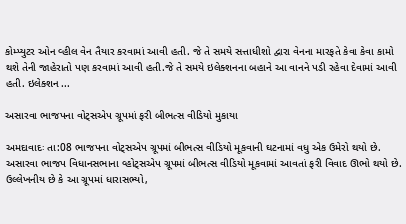કોમ્પ્યુટર ઓન વ્હીલ વેન તૈયાર કરવામાં આવી હતી. જે તે સમયે સત્તાધીશો દ્વારા વેનના મારફતે કેવા કેવા કામો થશે તેની જાહેરાતો પણ કરવામાં આવી હતી.જે તે સમયે ઇલેક્શનના બહાને આ વાનને પડી રહેવા દેવામાં આવી હતી. ઇલેક્શન ...

અસારવા ભાજપના વોટ્સએપ ગ્રૂપમાં ફરી બીભત્સ વીડિયો મુકાયા

અમદાવાદઃ તા:08 ભાજપના વોટ્સએપ ગ્રૂપમાં બીભત્સ વીડિયો મૂકવાની ઘટનામાં વધુ એક ઉમેરો થયો છે. અસારવા ભાજપ વિધાનસભાના વ્હોટ્સએપ ગ્રૂપમાં બીભત્સ વીડિયો મૂકવામાં આવતાં ફરી વિવાદ ઊભો થયો છે. ઉલ્લેખનીય છે કે આ ગ્રૂપમાં ધારાસભ્યો,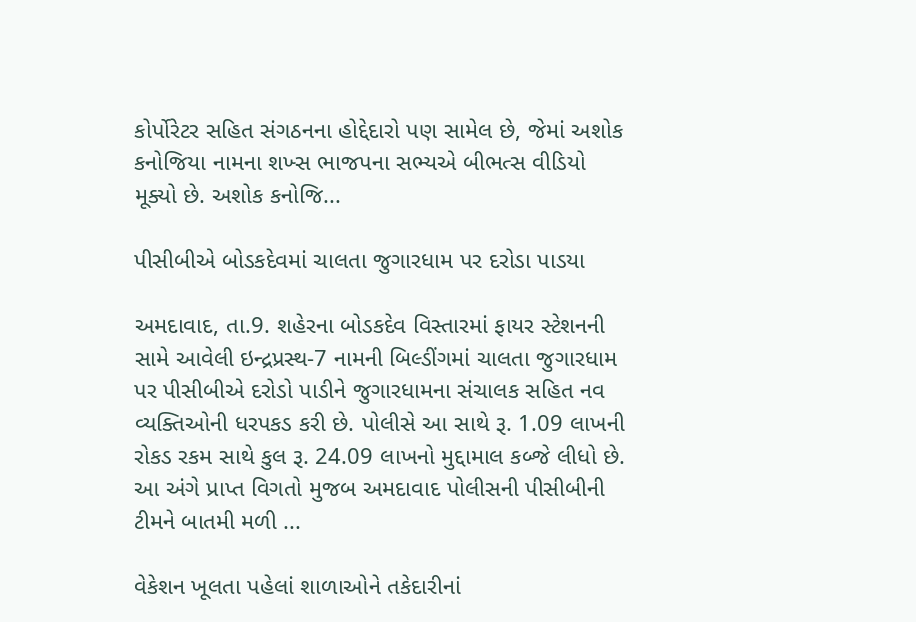કોર્પોરેટર સહિત સંગઠનના હોદ્દેદારો પણ સામેલ છે, જેમાં અશોક કનોજિયા નામના શખ્સ ભાજપના સભ્યએ બીભત્સ વીડિયો મૂક્યો છે. અશોક કનોજિ...

પીસીબીએ બોડકદેવમાં ચાલતા જુગારધામ પર દરોડા પાડયા

અમદાવાદ, તા.9. શહેરના બોડકદેવ વિસ્તારમાં ફાયર સ્ટેશનની સામે આવેલી ઇન્દ્રપ્રસ્થ-7 નામની બિલ્ડીંગમાં ચાલતા જુગારધામ પર પીસીબીએ દરોડો પાડીને જુગારધામના સંચાલક સહિત નવ વ્યક્તિઓની ધરપકડ કરી છે. પોલીસે આ સાથે રૂ. 1.09 લાખની રોકડ રકમ સાથે કુલ રૂ. 24.09 લાખનો મુદ્દામાલ કબ્જે લીધો છે. આ અંગે પ્રાપ્ત વિગતો મુજબ અમદાવાદ પોલીસની પીસીબીની ટીમને બાતમી મળી ...

વેકેશન ખૂલતા પહેલાં શાળાઓને તકેદારીનાં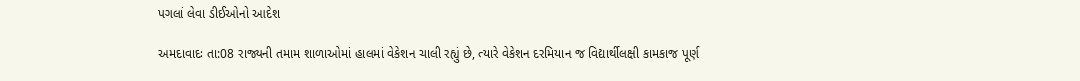પગલાં લેવા ડીઈઓનો આદેશ

અમદાવાદઃ તા:08 રાજ્યની તમામ શાળાઓમાં હાલમાં વેકેશન ચાલી રહ્યું છે, ત્યારે વેકેશન દરમિયાન જ વિદ્યાર્થીલક્ષી કામકાજ પૂર્ણ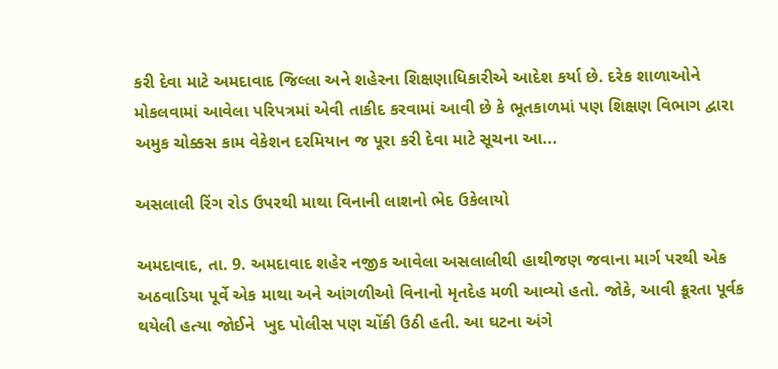કરી દેવા માટે અમદાવાદ જિલ્લા અને શહેરના શિક્ષણાધિકારીએ આદેશ કર્યા છે. દરેક શાળાઓને મોકલવામાં આવેલા પરિપત્રમાં એવી તાકીદ કરવામાં આવી છે કે ભૂતકાળમાં પણ શિક્ષણ વિભાગ દ્વારા અમુક ચોક્કસ કામ વેકેશન દરમિયાન જ પૂરા કરી દેવા માટે સૂચના આ...

અસલાલી રિંગ રોડ ઉપરથી માથા વિનાની લાશનો ભેદ ઉકેલાયો

અમદાવાદ, તા. 9. અમદાવાદ શહેર નજીક આવેલા અસલાલીથી હાથીજણ જવાના માર્ગ પરથી એક અઠવાડિયા પૂર્વે એક માથા અને આંગળીઓ વિનાનો મૃતદેહ મળી આવ્યો હતો. જોકે, આવી ક્રૂરતા પૂર્વક થયેલી હત્યા જોઈને  ખુદ પોલીસ પણ ચોંકી ઉઠી હતી. આ ઘટના અંગે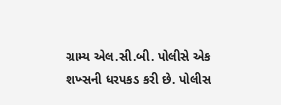ગ્રામ્ય એલ.સી.બી. પોલીસે એક શખ્સની ધરપકડ કરી છે. પોલીસ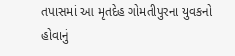તપાસમાં આ મૃતદેહ ગોમતીપુરના યુવકનો હોવાનું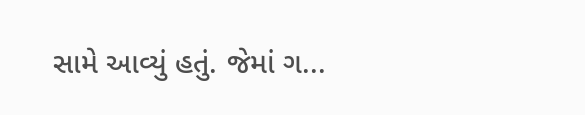સામે આવ્યું હતું. જેમાં ગ...